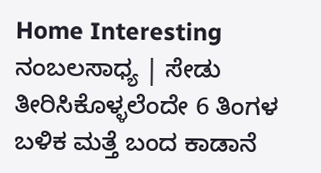Home Interesting ನಂಬಲಸಾಧ್ಯ | ಸೇಡು ತೀರಿಸಿಕೊಳ್ಳಲೆಂದೇ 6 ತಿಂಗಳ ಬಳಿಕ ಮತ್ತೆ ಬಂದ ಕಾಡಾನೆ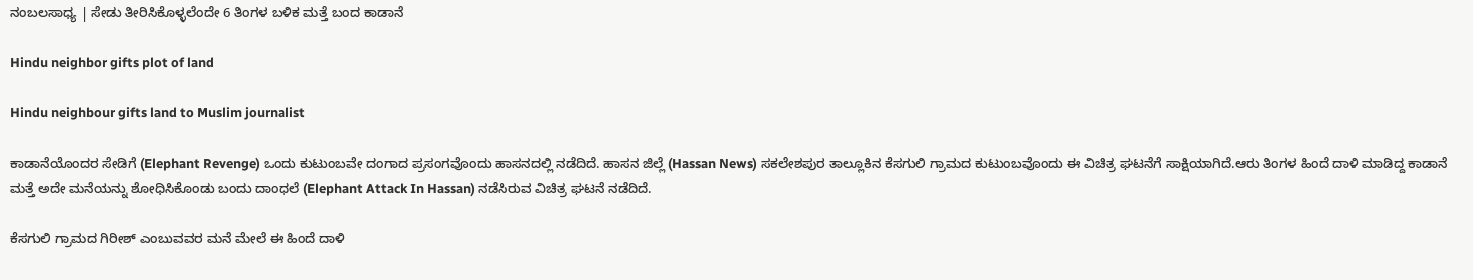ನಂಬಲಸಾಧ್ಯ | ಸೇಡು ತೀರಿಸಿಕೊಳ್ಳಲೆಂದೇ 6 ತಿಂಗಳ ಬಳಿಕ ಮತ್ತೆ ಬಂದ ಕಾಡಾನೆ

Hindu neighbor gifts plot of land

Hindu neighbour gifts land to Muslim journalist

ಕಾಡಾನೆಯೊಂದರ ಸೇಡಿಗೆ (Elephant Revenge) ಒಂದು ಕುಟುಂಬವೇ ದಂಗಾದ ಪ್ರಸಂಗವೊಂದು ಹಾಸನದಲ್ಲಿ ನಡೆದಿದೆ. ಹಾಸನ ಜಿಲ್ಲೆ (Hassan News) ಸಕಲೇಶಪುರ ತಾಲ್ಲೂಕಿನ ಕೆಸಗುಲಿ ಗ್ರಾಮದ ಕುಟುಂಬವೊಂದು ಈ ವಿಚಿತ್ರ ಘಟನೆಗೆ ಸಾಕ್ಷಿಯಾಗಿದೆ.ಆರು ತಿಂಗಳ ಹಿಂದೆ ದಾಳಿ ಮಾಡಿದ್ದ ಕಾಡಾನೆ ಮತ್ತೆ ಅದೇ ಮನೆಯನ್ನು ಶೋಧಿಸಿಕೊಂಡು ಬಂದು ದಾಂಧಲೆ (Elephant Attack In Hassan) ನಡೆಸಿರುವ ವಿಚಿತ್ರ ಘಟನೆ ನಡೆದಿದೆ.

ಕೆಸಗುಲಿ ಗ್ರಾಮದ ಗಿರೀಶ್ ಎಂಬುವವರ ಮನೆ ಮೇಲೆ ಈ ಹಿಂದೆ ದಾಳಿ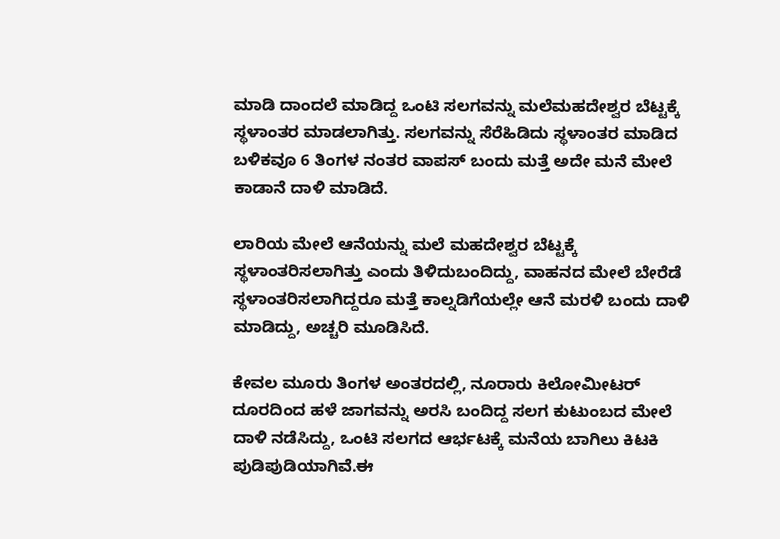ಮಾಡಿ ದಾಂದಲೆ ಮಾಡಿದ್ದ ಒಂಟಿ ಸಲಗವನ್ನು ಮಲೆಮಹದೇಶ್ವರ ಬೆಟ್ಟಕ್ಕೆ ಸ್ಥಳಾಂತರ ಮಾಡಲಾಗಿತ್ತು. ಸಲಗವನ್ನು ಸೆರೆಹಿಡಿದು ಸ್ಥಳಾಂತರ ಮಾಡಿದ ಬಳಿಕವೂ 6 ತಿಂಗಳ ನಂತರ ವಾಪಸ್ ಬಂದು ಮತ್ತೆ ಅದೇ ಮನೆ ಮೇಲೆ ಕಾಡಾನೆ ದಾಳಿ ಮಾಡಿದೆ.

ಲಾರಿಯ ಮೇಲೆ ಆನೆಯನ್ನು ಮಲೆ ಮಹದೇಶ್ವರ ಬೆಟ್ಟಕ್ಕೆ ಸ್ಥಳಾಂತರಿಸಲಾಗಿತ್ತು ಎಂದು ತಿಳಿದುಬಂದಿದ್ದು, ವಾಹನದ ಮೇಲೆ ಬೇರೆಡೆ ಸ್ಥಳಾಂತರಿಸಲಾಗಿದ್ದರೂ ಮತ್ತೆ ಕಾಲ್ನಡಿಗೆಯಲ್ಲೇ ಆನೆ ಮರಳಿ ಬಂದು ದಾಳಿ ಮಾಡಿದ್ದು, ಅಚ್ಚರಿ ಮೂಡಿಸಿದೆ.

ಕೇವಲ ಮೂರು ತಿಂಗಳ ಅಂತರದಲ್ಲಿ, ನೂರಾರು ಕಿಲೋಮೀಟರ್ ದೂರದಿಂದ ಹಳೆ ಜಾಗವನ್ನು ಅರಸಿ ಬಂದಿದ್ದ ಸಲಗ ಕುಟುಂಬದ ಮೇಲೆ ದಾಳಿ ನಡೆಸಿದ್ದು, ಒಂಟಿ ಸಲಗದ ಆರ್ಭಟಕ್ಕೆ ಮನೆಯ ಬಾಗಿಲು ಕಿಟಕಿ ಪುಡಿಪುಡಿಯಾಗಿವೆ.ಈ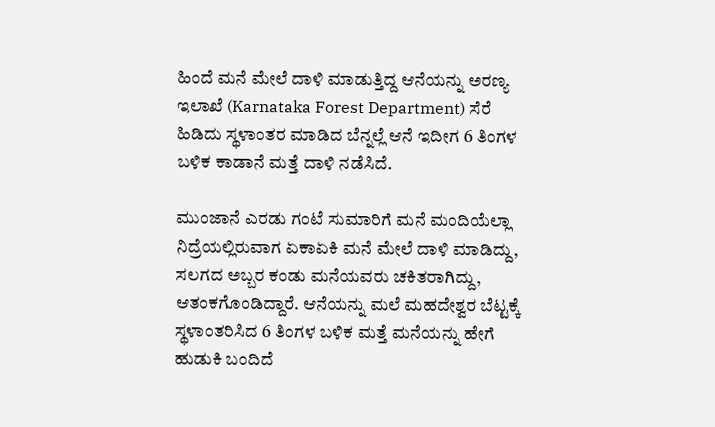ಹಿಂದೆ ಮನೆ ಮೇಲೆ ದಾಳಿ ಮಾಡುತ್ತಿದ್ದ ಆನೆಯನ್ನು ಅರಣ್ಯ ಇಲಾಖೆ (Karnataka Forest Department) ಸೆರೆ ಹಿಡಿದು ಸ್ಥಳಾಂತರ ಮಾಡಿದ ಬೆನ್ನಲ್ಲೆ ಆನೆ ಇದೀಗ 6 ತಿಂಗಳ ಬಳಿಕ ಕಾಡಾನೆ ಮತ್ತೆ ದಾಳಿ ನಡೆಸಿದೆ.

ಮುಂಜಾನೆ ಎರಡು ಗಂಟೆ ಸುಮಾರಿಗೆ ಮನೆ ಮಂದಿಯೆಲ್ಲಾ ನಿದ್ರೆಯಲ್ಲಿರುವಾಗ ಏಕಾಏಕಿ ಮನೆ ಮೇಲೆ ದಾಳಿ ಮಾಡಿದ್ದು, ಸಲಗದ ಅಬ್ಬರ ಕಂಡು ಮನೆಯವರು ಚಕಿತರಾಗಿದ್ದು, ಆತಂಕಗೊಂಡಿದ್ದಾರೆ. ಆನೆಯನ್ನು ಮಲೆ ಮಹದೇಶ್ವರ ಬೆಟ್ಟಕ್ಕೆ ಸ್ಥಳಾಂತರಿಸಿದ 6 ತಿಂಗಳ ಬಳಿಕ ಮತ್ತೆ ಮನೆಯನ್ನು ಹೇಗೆ ಹುಡುಕಿ ಬಂದಿದೆ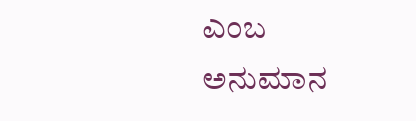ಎಂಬ ಅನುಮಾನ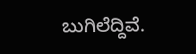ಬುಗಿಲೆದ್ದಿವೆ.